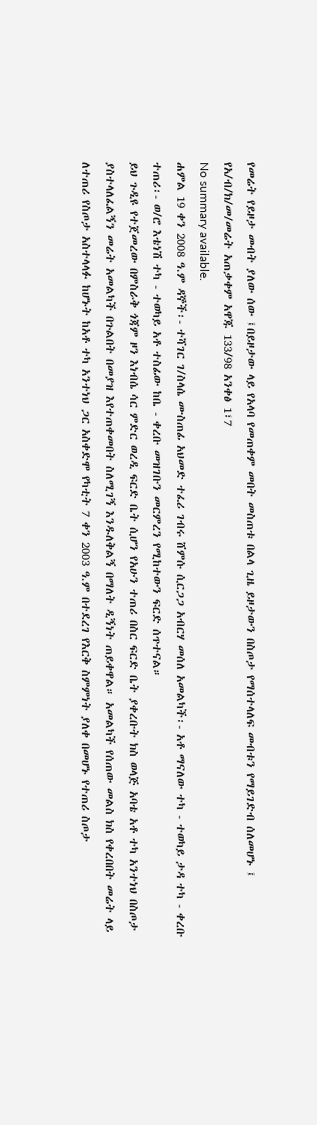የመሬት የይዞታ መብት ያለው ሰው ፤በይዞታው ላይ የአላባ የመጠቀም መበት መስጠቱ በልላ ጊዜ ይዞታውን በስጦታ የማሰተላለፍ መብቱን የማይገድብ ሰለመሆኑ ፤ የአ/ብ/ክ/መ/መሬት አጠቃቀም አዋጁ 133/98 አንቀፅ 1፣7
No summary available.
ሐምል 19 ቀን 2008 ዓ.ም ዳኞች፡- ተሻገር ገ/ስላሴ ሙስጠፊ አህመድ ተፈሪ ገብሩ ሸምሱ ሲርጋጋ አብርሃ መሰለ አመልካች፡- አቶ ማናለው ተካ - ተወካይ ታዳ ተካ - ቀረቡ ተጠሪ፡- ወ/ሮ እቴነሽ ተካ - ተወካይ አቶ ተስፊው ከቤ - ቀረቡ መዝገቡን መርምረን የሚከተውን ፍርድ ሰጥተናል።
ይህ ጉዲዩ የተጀመረው በምስራቅ ጎጃም ዞን እነብሴ ሳር ምድር ወረዲ ፍርድ ቤት ሲሆን የአሁን ተጠሪ በስር ፍርድ ቤት ያቀረቡት ክስ ወላጅ አባቴ አቶ ተካ አንተነህ በስጦታ ያስተላለፈልኝን መሬት አመልካች በጉልበት በመያዝ እየተጠቀመበት ስለሚገኝ እንዱለቅልኝ በማለት ዲኝነት ጠይቀዋል። አመልካች የሰጠው መልስ ክስ የቀረበበት መሬት ላይ ለተጠሪ የስጦታ አስተላላፉ ከሆኑት ከአቶ ተካ አንተነህ ጋር አስቀድሞ የካቲት 7 ቀን 2003 ዓ.ም በተደረገ የእርቅ ስምምነት ያለቀ በመሆኑ የተጠሪ ስጦታ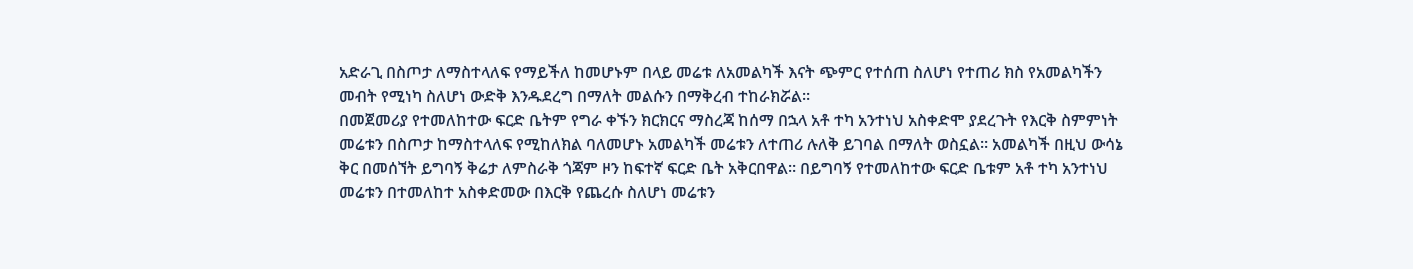አድራጊ በስጦታ ለማስተላለፍ የማይችለ ከመሆኑም በላይ መሬቱ ለአመልካች እናት ጭምር የተሰጠ ስለሆነ የተጠሪ ክስ የአመልካችን መብት የሚነካ ስለሆነ ውድቅ እንዱደረግ በማለት መልሱን በማቅረብ ተከራክሯል።
በመጀመሪያ የተመለከተው ፍርድ ቤትም የግራ ቀኙን ክርክርና ማስረጃ ከሰማ በኋላ አቶ ተካ አንተነህ አስቀድሞ ያደረጉት የእርቅ ስምምነት መሬቱን በስጦታ ከማስተላለፍ የሚከለክል ባለመሆኑ አመልካች መሬቱን ለተጠሪ ሉለቅ ይገባል በማለት ወስኗል። አመልካች በዚህ ውሳኔ ቅር በመሰኘት ይግባኝ ቅሬታ ለምስራቅ ጎጃም ዞን ከፍተኛ ፍርድ ቤት አቅርበዋል። በይግባኝ የተመለከተው ፍርድ ቤቱም አቶ ተካ አንተነህ መሬቱን በተመለከተ አስቀድመው በእርቅ የጨረሱ ስለሆነ መሬቱን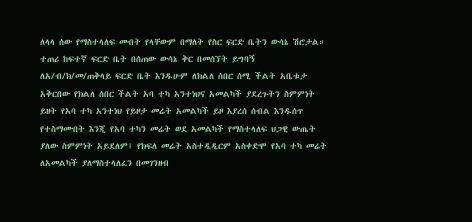ለላላ ሰው የማስተላለፍ መብት የላቸውም በማለት የስር ፍርድ ቤትን ውሳኔ ሽሮታል።
ተጠሪ ከፍተኛ ፍርድ ቤት በሰጠው ውሳኔ ቅር በመሰኘት ይግባኝ ለአ/ብ/ክ/መ/ጠቅላይ ፍርድ ቤት እንዱሁም ለክልለ ሰበር ሰሚ ችልት አቤቱታ አቅርበው የክልለ ሰበር ችልት አባ ተካ አንተነህና አመልካች ያደረጉትን ስምምነት ይዘት የአባ ተካ አንተነህ የይዞታ መሬት አመልካች ይዞ እያረሰ ሰብል እንዱሰጥ የተስማሙበት እንጂ የአባ ተካን መሬት ወደ አመልካች የማስተላለፍ ህጋዊ ውጤት ያለው ስምምነት አይደለም፤ የክፍለ መሬት አስተዲዲርም አስቀድሞ የአባ ተካ መሬት ለአመልካች ያለማስተላለፈን በመገንዘብ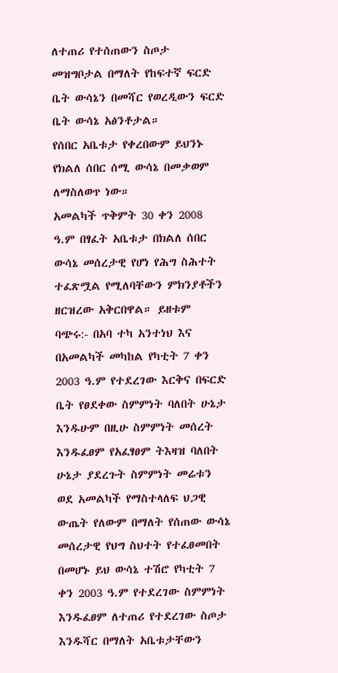ለተጠሪ የተሰጠውን ስጦታ መዝግቦታል በማለት የከፍተኛ ፍርድ ቤት ውሳኔን በመሻር የወረዲውን ፍርድ ቤት ውሳኔ አፅንቶታል።
የሰበር አቤቱታ የቀረበውም ይህንኑ የክልለ ሰበር ሰሚ ውሳኔ በመቃወም ለማስለወጥ ነው።
አመልካች ጥቅምት 30 ቀን 2008 ዓ.ም በፃፈት አቤቱታ በክልለ ሰበር ውሳኔ መሰረታዊ የሆነ የሕግ ስሕተት ተፈጽሟል የሚለባቸውን ምክንያቶችን ዘርዝረው አቅርበዋል። ይዘቱም ባጭሩ:- በአባ ተካ አንተነህ እና በአመልካች መካከል የካቲት 7 ቀን 2003 ዓ.ም የተደረገው እርቅና በፍርድ ቤት የፀደቀው ስምምነት ባለበት ሁኔታ እንዱሁም በዚሁ ስምምነት መሰረት እንዱፈፀም የአፈፃፀም ትእዛዝ ባለበት ሁኔታ ያደረጉት ስምምነት መሬቱን ወደ አመልካች የማስተላለፍ ህጋዊ ውጤት የለውም በማለት የሰጠው ውሳኔ መሰረታዊ የህግ ስህተት የተፈፀመበት በመሆኑ ይህ ውሳኔ ተሽሮ የካቲት 7 ቀን 2003 ዓ.ም የተደረገው ስምምነት እንዱፈፀም ለተጠሪ የተደረገው ስጦታ እንዱሻር በማለት አቤቱታቸውን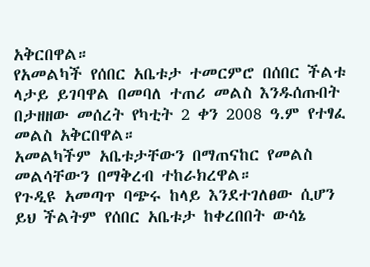አቅርበዋል።
የአመልካች የሰበር አቤቱታ ተመርምሮ በሰበር ችልቱ ላታይ ይገባዋል በመባለ ተጠሪ መልስ እንዱሰጡበት በታዘዘው መሰረት የካቲት 2 ቀን 2008 ዓ.ም የተፃፈ መልስ አቅርበዋል።
አመልካችም አቤቱታቸውን በማጠናከር የመልስ መልሳቸውን በማቅረብ ተከራክረዋል።
የጉዲዩ አመጣጥ ባጭሩ ከላይ እንደተገለፀው ሲሆን ይህ ችልትም የሰበር አቤቱታ ከቀረበበት ውሳኔ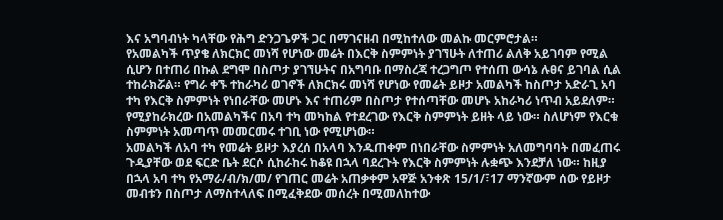እና አግባብነት ካላቸው የሕግ ድንጋጌዎች ጋር በማገናዘብ በሚከተለው መልኩ መርምሮታል።
የአመልካች ጥያቄ ለክርክር መነሻ የሆነው መሬት በእርቅ ስምምነት ያገኘሁት ለተጠሪ ልለቅ አይገባም የሚል ሲሆን በተጠሪ በኩል ደግሞ በስጦታ ያገኘሁትና በአግባቡ በማስረጃ ተረጋግጦ የተሰጠ ውሳኔ ሉፀና ይገባል ሲል ተከራክሯል። የግራ ቀኙ ተከራካሪ ወገኖች ለክርክሩ መነሻ የሆነው የመሬት ይዞታ አመልካች ከስጦታ አድራጊ አባ ተካ የእርቅ ስምምነት የነበራቸው መሆኑ እና ተጠሪም በስጦታ የተሰጣቸው መሆኑ አከራካሪ ነጥብ አይደለም። የሚያከራክረው በአመልካችና በአባ ተካ መካከል የተደረገው የእርቅ ስምምነት ይዘት ላይ ነው። ስለሆነም የእርቁ ስምምነት አመጣጥ መመርመሩ ተገቢ ነው የሚሆነው።
አመልካች ለአባ ተካ የመሬት ይዞታ እያረሰ በአላባ እንዱጠቀም በነበራቸው ስምምነት አለመግባባት በመፈጠሩ ጉዲያቸው ወደ ፍርድ ቤት ደርሶ ሲከራከሩ ከቆዩ በኋላ ባደረጉት የእርቅ ስምምነት ሉቋጭ እንደቻለ ነው። ከዚያ በኋላ አባ ተካ የአማራ/ብ/ክ/መ/ የገጠር መሬት አጠቃቀም አዋጅ አንቀጽ 15/1/፣17 ማንኛውም ሰው የይዞታ መብቱን በስጦታ ለማስተላለፍ በሚፈቅደው መሰረት በሚመለከተው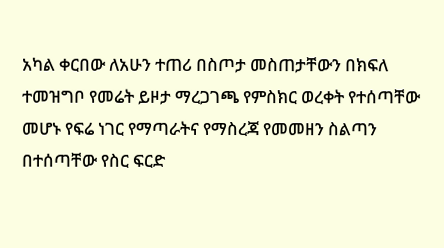አካል ቀርበው ለአሁን ተጠሪ በስጦታ መስጠታቸውን በክፍለ ተመዝግቦ የመሬት ይዞታ ማረጋገጫ የምስክር ወረቀት የተሰጣቸው መሆኑ የፍሬ ነገር የማጣራትና የማስረጃ የመመዘን ስልጣን በተሰጣቸው የስር ፍርድ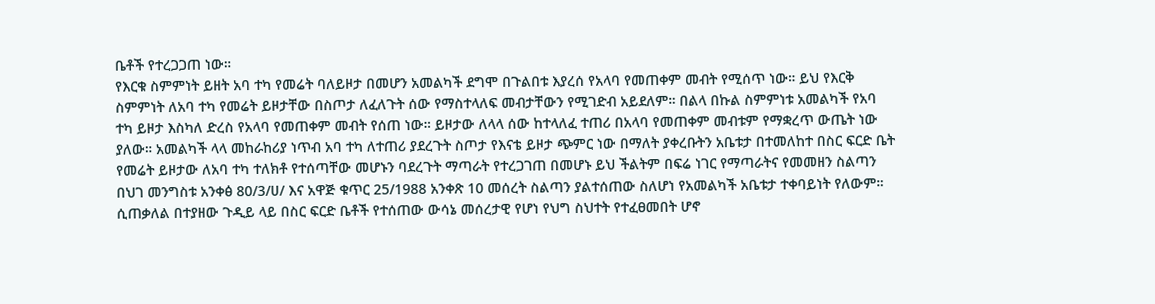ቤቶች የተረጋጋጠ ነው።
የእርቁ ስምምነት ይዘት አባ ተካ የመሬት ባለይዞታ በመሆን አመልካች ደግሞ በጉልበቱ እያረሰ የአላባ የመጠቀም መብት የሚሰጥ ነው። ይህ የእርቅ ስምምነት ለአባ ተካ የመሬት ይዞታቸው በስጦታ ለፈለጉት ሰው የማስተላለፍ መብታቸውን የሚገድብ አይደለም። በልላ በኩል ስምምነቱ አመልካች የአባ ተካ ይዞታ እስካለ ድረስ የአላባ የመጠቀም መብት የሰጠ ነው። ይዞታው ለላላ ሰው ከተላለፈ ተጠሪ በአላባ የመጠቀም መብቱም የማቋረጥ ውጤት ነው ያለው። አመልካች ላላ መከራከሪያ ነጥብ አባ ተካ ለተጠሪ ያደረጉት ስጦታ የእናቴ ይዞታ ጭምር ነው በማለት ያቀረቡትን አቤቱታ በተመለከተ በስር ፍርድ ቤት የመሬት ይዞታው ለአባ ተካ ተለክቶ የተሰጣቸው መሆኑን ባደረጉት ማጣራት የተረጋገጠ በመሆኑ ይህ ችልትም በፍሬ ነገር የማጣራትና የመመዘን ስልጣን በህገ መንግስቱ አንቀፅ 80/3/ሀ/ እና አዋጅ ቁጥር 25/1988 አንቀጽ 10 መሰረት ስልጣን ያልተሰጠው ስለሆነ የአመልካች አቤቱታ ተቀባይነት የለውም።
ሲጠቃለል በተያዘው ጉዲይ ላይ በስር ፍርድ ቤቶች የተሰጠው ውሳኔ መሰረታዊ የሆነ የህግ ስህተት የተፈፀመበት ሆኖ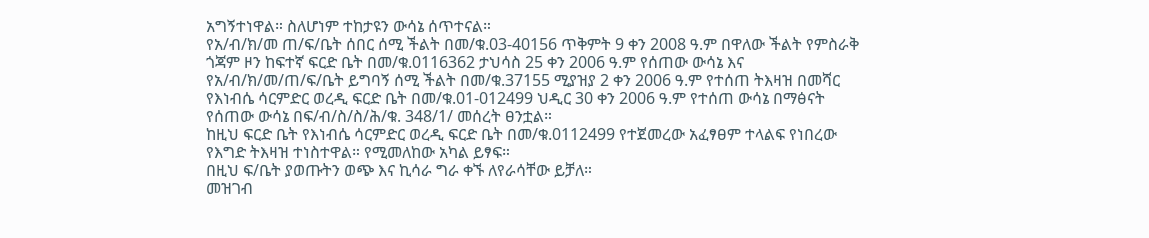አግኝተነዋል። ስለሆነም ተከታዩን ውሳኔ ሰጥተናል።
የአ/ብ/ክ/መ ጠ/ፍ/ቤት ሰበር ሰሚ ችልት በመ/ቁ.03-40156 ጥቅምት 9 ቀን 2008 ዓ.ም በዋለው ችልት የምስራቅ ጎጃም ዞን ከፍተኛ ፍርድ ቤት በመ/ቁ.0116362 ታህሳስ 25 ቀን 2006 ዓ.ም የሰጠው ውሳኔ እና የአ/ብ/ክ/መ/ጠ/ፍ/ቤት ይግባኝ ሰሚ ችልት በመ/ቁ.37155 ሚያዝያ 2 ቀን 2006 ዓ.ም የተሰጠ ትእዛዝ በመሻር የእነብሴ ሳርምድር ወረዲ ፍርድ ቤት በመ/ቁ.01-012499 ህዲር 30 ቀን 2006 ዓ.ም የተሰጠ ውሳኔ በማፅናት የሰጠው ውሳኔ በፍ/ብ/ስ/ስ/ሕ/ቁ. 348/1/ መሰረት ፀንቷል።
ከዚህ ፍርድ ቤት የእነብሴ ሳርምድር ወረዲ ፍርድ ቤት በመ/ቁ.0112499 የተጀመረው አፈፃፀም ተላልፍ የነበረው የእግድ ትእዛዝ ተነስተዋል። የሚመለከው አካል ይፃፍ።
በዚህ ፍ/ቤት ያወጡትን ወጭ እና ኪሳራ ግራ ቀኙ ለየራሳቸው ይቻለ።
መዝገብ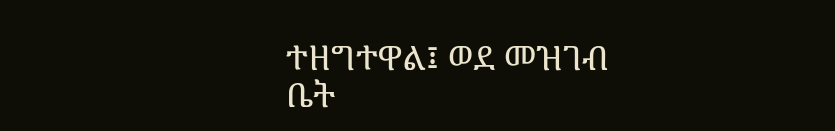ተዘግተዋል፤ ወደ መዝገብ ቤት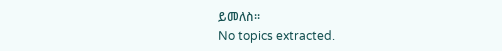ይመለስ።
No topics extracted.